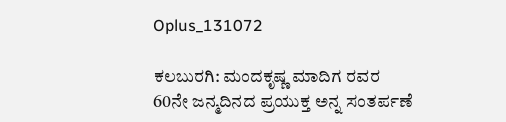Oplus_131072

ಕಲಬುರಗಿ: ಮಂದಕೃಷ್ಣ ಮಾದಿಗ ರವರ 60ನೇ ಜನ್ಮದಿನದ ಪ್ರಯುಕ್ತ ಅನ್ನ ಸಂತರ್ಪಣೆ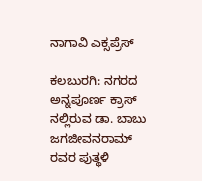ನಾಗಾವಿ ಎಕ್ಸಪ್ರೆಸ್

ಕಲಬುರಗಿ: ನಗರದ ಅನ್ನಪೂರ್ಣ ಕ್ರಾಸ್ ನಲ್ಲಿರುವ ಡಾ. ಬಾಬು ಜಗಜೀವನರಾಮ್ ರವರ ಪುತ್ಥಳಿ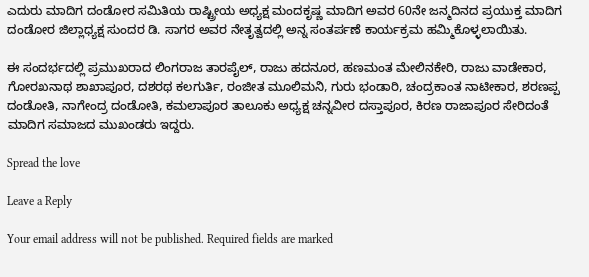ಎದುರು ಮಾದಿಗ ದಂಡೋರ ಸಮಿತಿಯ ರಾಷ್ಟ್ರೀಯ ಅಧ್ಯಕ್ಷ ಮಂದಕೃಷ್ಣ ಮಾದಿಗ ಅವರ 60ನೇ ಜನ್ಮದಿನದ ಪ್ರಯುಕ್ತ ಮಾದಿಗ ದಂಡೋರ ಜಿಲ್ಲಾಧ್ಯಕ್ಷ ಸುಂದರ ಡಿ. ಸಾಗರ ಅವರ ನೇತೃತ್ವದಲ್ಲಿ ಅನ್ನ ಸಂತರ್ಪಣೆ ಕಾರ್ಯಕ್ರಮ ಹಮ್ಮಿಕೊಳ್ಳಲಾಯಿತು.

ಈ ಸಂದರ್ಭದಲ್ಲಿ ಪ್ರಮುಖರಾದ ಲಿಂಗರಾಜ ತಾರಪೈಲ್, ರಾಜು ಹದನೂರ, ಹಣಮಂತ ಮೇಲಿನಕೇರಿ, ರಾಜು ವಾಡೇಕಾರ, ಗೋರಖನಾಥ ಶಾಖಾಪೂರ, ದಶರಥ ಕಲಗುರ್ತಿ, ರಂಜೀತ ಮೂಲಿಮನಿ, ಗುರು‌ ಭಂಡಾರಿ, ಚಂದ್ರಕಾಂತ ನಾಟೀಕಾರ, ಶರಣಪ್ಪ ದಂಡೋತಿ, ನಾಗೇಂದ್ರ ದಂಡೋತಿ, ಕಮಲಾಪೂರ ತಾಲೂಕು ಅಧ್ಯಕ್ಷ ಚನ್ನವೀರ ದಸ್ತಾಪೂರ, ಕಿರಣ ರಾಜಾಪೂರ ಸೇರಿದಂತೆ ಮಾದಿಗ ಸಮಾಜದ ಮುಖಂಡರು ಇದ್ದರು.

Spread the love

Leave a Reply

Your email address will not be published. Required fields are marked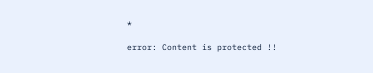*

error: Content is protected !!